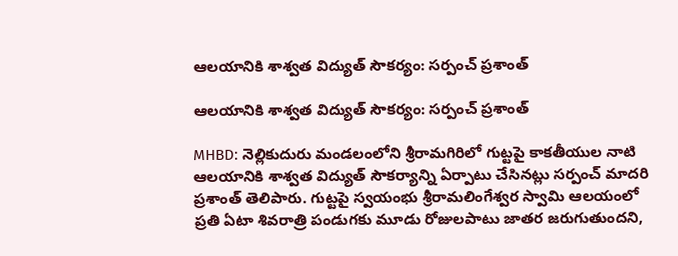ఆలయానికి శాశ్వత విద్యుత్ సౌకర్యం: సర్పంచ్ ప్రశాంత్

ఆలయానికి శాశ్వత విద్యుత్ సౌకర్యం: సర్పంచ్ ప్రశాంత్

MHBD: నెల్లికుదురు మండలంలోని శ్రీరామగిరిలో గుట్టపై కాకతీయుల నాటి ఆలయానికి శాశ్వత విద్యుత్ సౌకర్యాన్ని ఏర్పాటు చేసినట్లు సర్పంచ్ మాదరి ప్రశాంత్ తెలిపారు. గుట్టపై స్వయంభు శ్రీరామలింగేశ్వర స్వామి ఆలయంలో ప్రతి ఏటా శివరాత్రి పండుగకు మూడు రోజులపాటు జాతర జరుగుతుందని,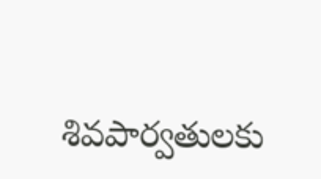శివపార్వతులకు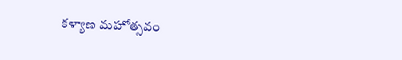కళ్యాణ మహోత్సవం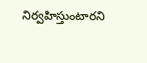నిర్వహిస్తుంటారని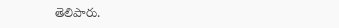తెలిపారు.